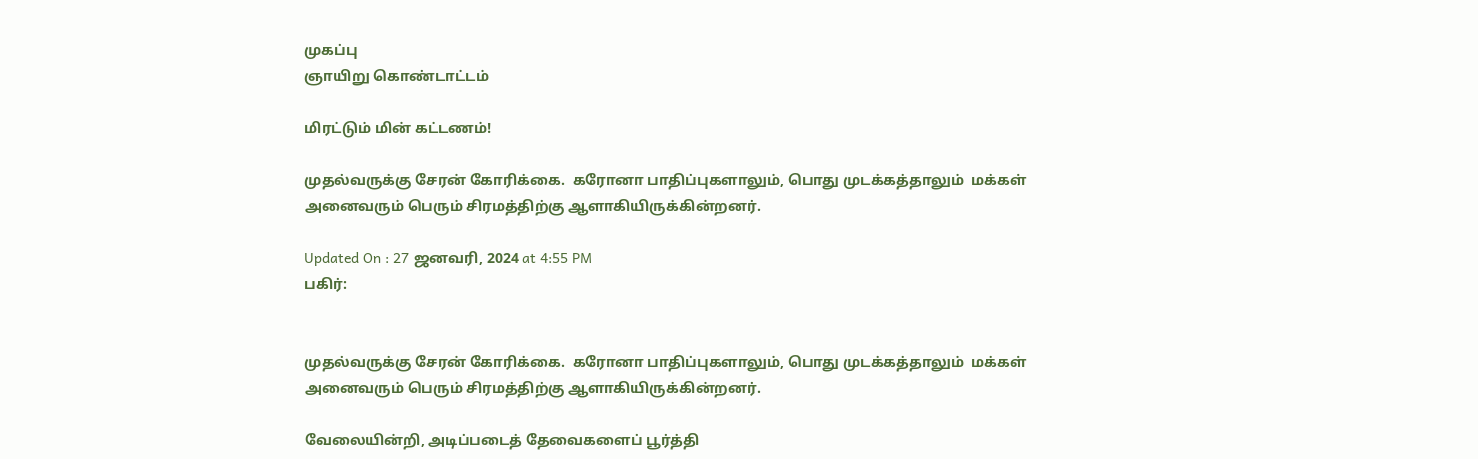முகப்பு
ஞாயிறு கொண்டாட்டம்

மிரட்டும் மின் கட்டணம்!

முதல்வருக்கு சேரன் கோரிக்கை.  கரோனா பாதிப்புகளாலும், பொது முடக்கத்தாலும்  மக்கள் அனைவரும் பெரும் சிரமத்திற்கு ஆளாகியிருக்கின்றனர்.

Updated On : 27 ஜனவரி, 2024 at 4:55 PM
பகிர்:


முதல்வருக்கு சேரன் கோரிக்கை.  கரோனா பாதிப்புகளாலும், பொது முடக்கத்தாலும்  மக்கள் அனைவரும் பெரும் சிரமத்திற்கு ஆளாகியிருக்கின்றனர்.

வேலையின்றி, அடிப்படைத் தேவைகளைப் பூர்த்தி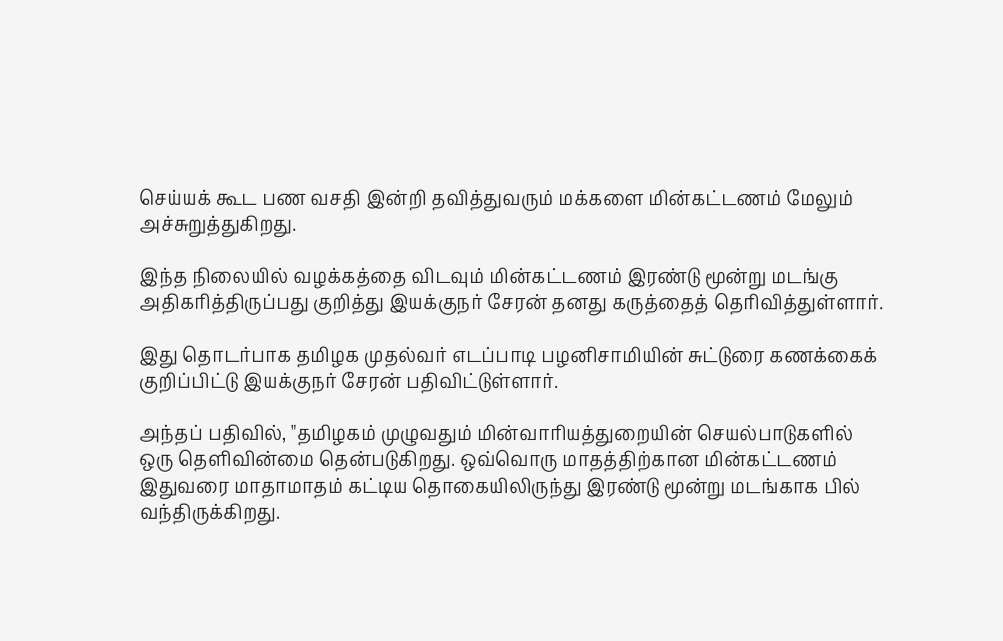செய்யக் கூட பண வசதி இன்றி தவித்துவரும் மக்களை மின்கட்டணம் மேலும் அச்சுறுத்துகிறது.

இந்த நிலையில் வழக்கத்தை விடவும் மின்கட்டணம் இரண்டு மூன்று மடங்கு அதிகரித்திருப்பது குறித்து இயக்குநர் சேரன் தனது கருத்தைத் தெரிவித்துள்ளார்.

இது தொடர்பாக தமிழக முதல்வர் எடப்பாடி பழனிசாமியின் சுட்டுரை கணக்கைக் குறிப்பிட்டு இயக்குநர் சேரன் பதிவிட்டுள்ளார்.

அந்தப் பதிவில், "தமிழகம் முழுவதும் மின்வாரியத்துறையின் செயல்பாடுகளில் ஒரு தெளிவின்மை தென்படுகிறது. ஒவ்வொரு மாதத்திற்கான மின்கட்டணம் இதுவரை மாதாமாதம் கட்டிய தொகையிலிருந்து இரண்டு மூன்று மடங்காக பில் வந்திருக்கிறது.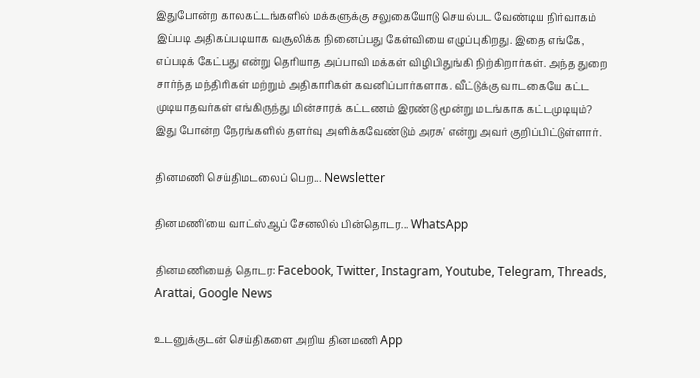இதுபோன்ற காலகட்டங்களில் மக்களுக்கு சலுகையோடு செயல்பட வேண்டிய நிர்வாகம் இப்படி அதிகப்படியாக வசூலிக்க நினைப்பது கேள்வியை எழுப்புகிறது. இதை எங்கே, எப்படிக் கேட்பது என்று தெரியாத அப்பாவி மக்கள் விழிபிதுங்கி நிற்கிறார்கள். அந்த துறை சார்ந்த மந்திரிகள் மற்றும் அதிகாரிகள் கவனிப்பார்களாக. வீட்டுக்கு வாடகையே கட்ட முடியாதவர்கள் எங்கிருந்து மின்சாரக் கட்டணம் இரண்டு மூன்று மடங்காக கட்டமுடியும்? இது போன்ற நேரங்களில் தளர்வு அளிக்கவேண்டும் அரசு' என்று அவர் குறிப்பிட்டுள்ளார்.

தினமணி செய்திமடலைப் பெற... Newsletter

தினமணி'யை வாட்ஸ்ஆப் சேனலில் பின்தொடர... WhatsApp

தினமணியைத் தொடர: Facebook, Twitter, Instagram, Youtube, Telegram, Threads, Arattai, Google News

உடனுக்குடன் செய்திகளை அறிய தினமணி App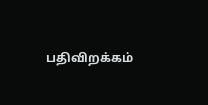பதிவிறக்கம்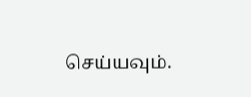செய்யவும்.